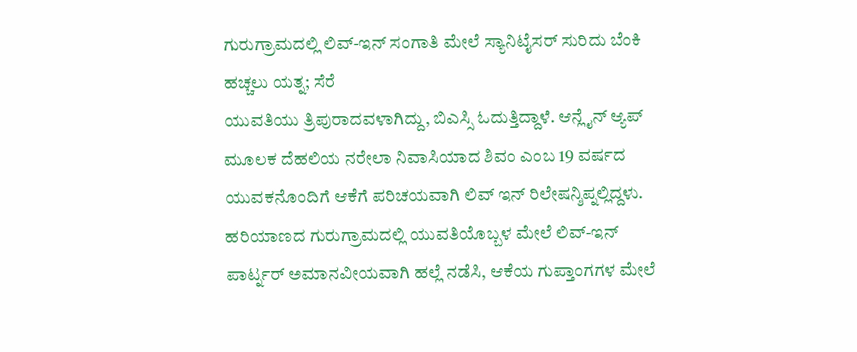ಗುರುಗ್ರಾಮದಲ್ಲಿ ಲಿವ್-ಇನ್ ಸಂಗಾತಿ ಮೇಲೆ ಸ್ಯಾನಿಟೈಸರ್ ಸುರಿದು ಬೆಂಕಿ ಹಚ್ಚಲು ಯತ್ನ; ಸೆರೆ
ಯುವತಿಯು ತ್ರಿಪುರಾದವಳಾಗಿದ್ದು, ಬಿಎಸ್ಸಿ ಓದುತ್ತಿದ್ದಾಳೆ. ಆನ್ಲೈನ್ ಆ್ಯಪ್ ಮೂಲಕ ದೆಹಲಿಯ ನರೇಲಾ ನಿವಾಸಿಯಾದ ಶಿವಂ ಎಂಬ 19 ವರ್ಷದ ಯುವಕನೊಂದಿಗೆ ಆಕೆಗೆ ಪರಿಚಯವಾಗಿ ಲಿವ್ ಇನ್ ರಿಲೇಷನ್ಶಿಪ್ನಲ್ಲಿದ್ದಳು.
ಹರಿಯಾಣದ ಗುರುಗ್ರಾಮದಲ್ಲಿ ಯುವತಿಯೊಬ್ಬಳ ಮೇಲೆ ಲಿವ್-ಇನ್ ಪಾರ್ಟ್ನರ್ ಅಮಾನವೀಯವಾಗಿ ಹಲ್ಲೆ ನಡೆಸಿ, ಆಕೆಯ ಗುಪ್ತಾಂಗಗಳ ಮೇಲೆ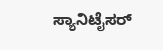ಸ್ಯಾನಿಟೈಸರ್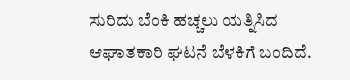ಸುರಿದು ಬೆಂಕಿ ಹಚ್ಚಲು ಯತ್ನಿಸಿದ ಆಘಾತಕಾರಿ ಘಟನೆ ಬೆಳಕಿಗೆ ಬಂದಿದೆ.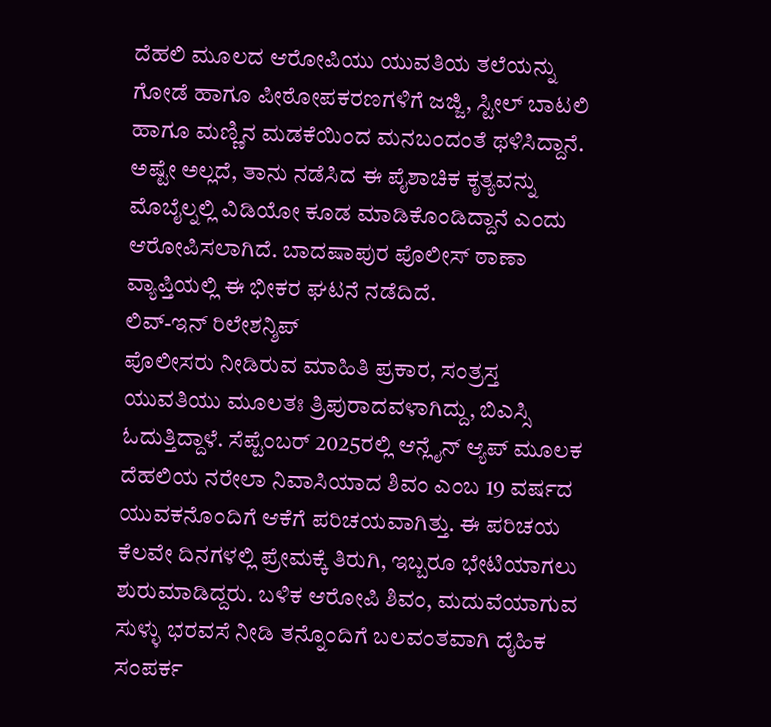ದೆಹಲಿ ಮೂಲದ ಆರೋಪಿಯು ಯುವತಿಯ ತಲೆಯನ್ನು ಗೋಡೆ ಹಾಗೂ ಪೀಠೋಪಕರಣಗಳಿಗೆ ಜಜ್ಜಿ, ಸ್ಟೀಲ್ ಬಾಟಲಿ ಹಾಗೂ ಮಣ್ಣಿನ ಮಡಕೆಯಿಂದ ಮನಬಂದಂತೆ ಥಳಿಸಿದ್ದಾನೆ. ಅಷ್ಟೇ ಅಲ್ಲದೆ, ತಾನು ನಡೆಸಿದ ಈ ಪೈಶಾಚಿಕ ಕೃತ್ಯವನ್ನು ಮೊಬೈಲ್ನಲ್ಲಿ ವಿಡಿಯೋ ಕೂಡ ಮಾಡಿಕೊಂಡಿದ್ದಾನೆ ಎಂದು ಆರೋಪಿಸಲಾಗಿದೆ. ಬಾದಷಾಪುರ ಪೊಲೀಸ್ ಠಾಣಾ ವ್ಯಾಪ್ತಿಯಲ್ಲಿ ಈ ಭೀಕರ ಘಟನೆ ನಡೆದಿದೆ.
ಲಿವ್-ಇನ್ ರಿಲೇಶನ್ಶಿಪ್
ಪೊಲೀಸರು ನೀಡಿರುವ ಮಾಹಿತಿ ಪ್ರಕಾರ, ಸಂತ್ರಸ್ತ ಯುವತಿಯು ಮೂಲತಃ ತ್ರಿಪುರಾದವಳಾಗಿದ್ದು, ಬಿಎಸ್ಸಿ ಓದುತ್ತಿದ್ದಾಳೆ. ಸೆಪ್ಟೆಂಬರ್ 2025ರಲ್ಲಿ ಆನ್ಲೈನ್ ಆ್ಯಪ್ ಮೂಲಕ ದೆಹಲಿಯ ನರೇಲಾ ನಿವಾಸಿಯಾದ ಶಿವಂ ಎಂಬ 19 ವರ್ಷದ ಯುವಕನೊಂದಿಗೆ ಆಕೆಗೆ ಪರಿಚಯವಾಗಿತ್ತು. ಈ ಪರಿಚಯ ಕೆಲವೇ ದಿನಗಳಲ್ಲಿ ಪ್ರೇಮಕ್ಕೆ ತಿರುಗಿ, ಇಬ್ಬರೂ ಭೇಟಿಯಾಗಲು ಶುರುಮಾಡಿದ್ದರು. ಬಳಿಕ ಆರೋಪಿ ಶಿವಂ, ಮದುವೆಯಾಗುವ ಸುಳ್ಳು ಭರವಸೆ ನೀಡಿ ತನ್ನೊಂದಿಗೆ ಬಲವಂತವಾಗಿ ದೈಹಿಕ ಸಂಪರ್ಕ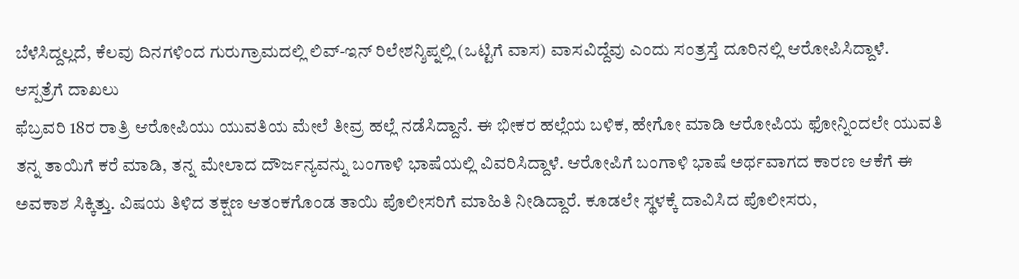ಬೆಳೆಸಿದ್ದಲ್ಲದೆ, ಕೆಲವು ದಿನಗಳಿಂದ ಗುರುಗ್ರಾಮದಲ್ಲಿ ಲಿವ್-ಇನ್ ರಿಲೇಶನ್ಶಿಪ್ನಲ್ಲಿ (ಒಟ್ಟಿಗೆ ವಾಸ) ವಾಸವಿದ್ದೆವು ಎಂದು ಸಂತ್ರಸ್ತೆ ದೂರಿನಲ್ಲಿ ಆರೋಪಿಸಿದ್ದಾಳೆ.
ಆಸ್ಪತ್ರೆಗೆ ದಾಖಲು
ಫೆಬ್ರವರಿ 18ರ ರಾತ್ರಿ ಆರೋಪಿಯು ಯುವತಿಯ ಮೇಲೆ ತೀವ್ರ ಹಲ್ಲೆ ನಡೆಸಿದ್ದಾನೆ. ಈ ಭೀಕರ ಹಲ್ಲೆಯ ಬಳಿಕ, ಹೇಗೋ ಮಾಡಿ ಆರೋಪಿಯ ಫೋನ್ನಿಂದಲೇ ಯುವತಿ ತನ್ನ ತಾಯಿಗೆ ಕರೆ ಮಾಡಿ, ತನ್ನ ಮೇಲಾದ ದೌರ್ಜನ್ಯವನ್ನು ಬಂಗಾಳಿ ಭಾಷೆಯಲ್ಲಿ ವಿವರಿಸಿದ್ದಾಳೆ. ಆರೋಪಿಗೆ ಬಂಗಾಳಿ ಭಾಷೆ ಅರ್ಥವಾಗದ ಕಾರಣ ಆಕೆಗೆ ಈ ಅವಕಾಶ ಸಿಕ್ಕಿತ್ತು. ವಿಷಯ ತಿಳಿದ ತಕ್ಷಣ ಆತಂಕಗೊಂಡ ತಾಯಿ ಪೊಲೀಸರಿಗೆ ಮಾಹಿತಿ ನೀಡಿದ್ದಾರೆ. ಕೂಡಲೇ ಸ್ಥಳಕ್ಕೆ ದಾವಿಸಿದ ಪೊಲೀಸರು,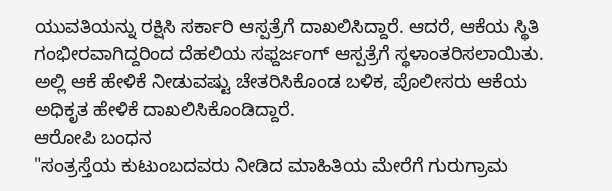ಯುವತಿಯನ್ನು ರಕ್ಷಿಸಿ ಸರ್ಕಾರಿ ಆಸ್ಪತ್ರೆಗೆ ದಾಖಲಿಸಿದ್ದಾರೆ. ಆದರೆ, ಆಕೆಯ ಸ್ಥಿತಿ ಗಂಭೀರವಾಗಿದ್ದರಿಂದ ದೆಹಲಿಯ ಸಫ್ದರ್ಜಂಗ್ ಆಸ್ಪತ್ರೆಗೆ ಸ್ಥಳಾಂತರಿಸಲಾಯಿತು. ಅಲ್ಲಿ ಆಕೆ ಹೇಳಿಕೆ ನೀಡುವಷ್ಟು ಚೇತರಿಸಿಕೊಂಡ ಬಳಿಕ, ಪೊಲೀಸರು ಆಕೆಯ ಅಧಿಕೃತ ಹೇಳಿಕೆ ದಾಖಲಿಸಿಕೊಂಡಿದ್ದಾರೆ.
ಆರೋಪಿ ಬಂಧನ
"ಸಂತ್ರಸ್ತೆಯ ಕುಟುಂಬದವರು ನೀಡಿದ ಮಾಹಿತಿಯ ಮೇರೆಗೆ ಗುರುಗ್ರಾಮ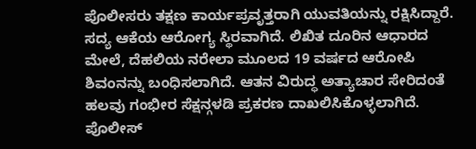ಪೊಲೀಸರು ತಕ್ಷಣ ಕಾರ್ಯಪ್ರವೃತ್ತರಾಗಿ ಯುವತಿಯನ್ನು ರಕ್ಷಿಸಿದ್ದಾರೆ. ಸದ್ಯ ಆಕೆಯ ಆರೋಗ್ಯ ಸ್ಥಿರವಾಗಿದೆ. ಲಿಖಿತ ದೂರಿನ ಆಧಾರದ ಮೇಲೆ, ದೆಹಲಿಯ ನರೇಲಾ ಮೂಲದ 19 ವರ್ಷದ ಆರೋಪಿ ಶಿವಂನನ್ನು ಬಂಧಿಸಲಾಗಿದೆ. ಆತನ ವಿರುದ್ಧ ಅತ್ಯಾಚಾರ ಸೇರಿದಂತೆ ಹಲವು ಗಂಭೀರ ಸೆಕ್ಷನ್ಗಳಡಿ ಪ್ರಕರಣ ದಾಖಲಿಸಿಕೊಳ್ಳಲಾಗಿದೆ. ಪೊಲೀಸ್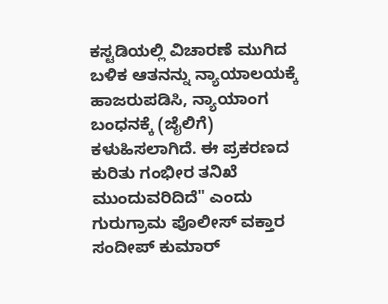ಕಸ್ಟಡಿಯಲ್ಲಿ ವಿಚಾರಣೆ ಮುಗಿದ ಬಳಿಕ ಆತನನ್ನು ನ್ಯಾಯಾಲಯಕ್ಕೆ ಹಾಜರುಪಡಿಸಿ, ನ್ಯಾಯಾಂಗ ಬಂಧನಕ್ಕೆ (ಜೈಲಿಗೆ) ಕಳುಹಿಸಲಾಗಿದೆ. ಈ ಪ್ರಕರಣದ ಕುರಿತು ಗಂಭೀರ ತನಿಖೆ ಮುಂದುವರಿದಿದೆ" ಎಂದು ಗುರುಗ್ರಾಮ ಪೊಲೀಸ್ ವಕ್ತಾರ ಸಂದೀಪ್ ಕುಮಾರ್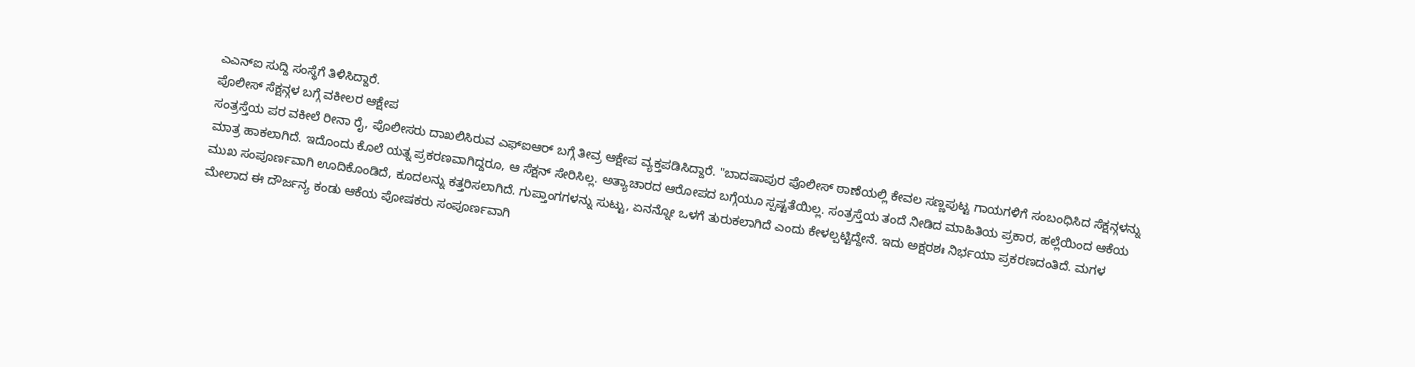ಎಎನ್ಐ ಸುದ್ದಿ ಸಂಸ್ಥೆಗೆ ತಿಳಿಸಿದ್ದಾರೆ.
ಪೊಲೀಸ್ ಸೆಕ್ಷನ್ಗಳ ಬಗ್ಗೆ ವಕೀಲರ ಆಕ್ಷೇಪ
ಸಂತ್ರಸ್ತೆಯ ಪರ ವಕೀಲೆ ರೀನಾ ರೈ, ಪೊಲೀಸರು ದಾಖಲಿಸಿರುವ ಎಫ್ಐಆರ್ ಬಗ್ಗೆ ತೀವ್ರ ಆಕ್ಷೇಪ ವ್ಯಕ್ತಪಡಿಸಿದ್ದಾರೆ. "ಬಾದಷಾಪುರ ಪೊಲೀಸ್ ಠಾಣೆಯಲ್ಲಿ ಕೇವಲ ಸಣ್ಣಪುಟ್ಟ ಗಾಯಗಳಿಗೆ ಸಂಬಂಧಿಸಿದ ಸೆಕ್ಷನ್ಗಳನ್ನು ಮಾತ್ರ ಹಾಕಲಾಗಿದೆ. ಇದೊಂದು ಕೊಲೆ ಯತ್ನ ಪ್ರಕರಣವಾಗಿದ್ದರೂ, ಆ ಸೆಕ್ಷನ್ ಸೇರಿಸಿಲ್ಲ. ಅತ್ಯಾಚಾರದ ಆರೋಪದ ಬಗ್ಗೆಯೂ ಸ್ಪಷ್ಟತೆಯಿಲ್ಲ. ಸಂತ್ರಸ್ತೆಯ ತಂದೆ ನೀಡಿದ ಮಾಹಿತಿಯ ಪ್ರಕಾರ, ಹಲ್ಲೆಯಿಂದ ಆಕೆಯ ಮುಖ ಸಂಪೂರ್ಣವಾಗಿ ಊದಿಕೊಂಡಿದೆ, ಕೂದಲನ್ನು ಕತ್ತರಿಸಲಾಗಿದೆ. ಗುಪ್ತಾಂಗಗಳನ್ನು ಸುಟ್ಟು, ಏನನ್ನೋ ಒಳಗೆ ತುರುಕಲಾಗಿದೆ ಎಂದು ಕೇಳಲ್ಪಟ್ಟಿದ್ದೇನೆ. ಇದು ಅಕ್ಷರಶಃ ನಿರ್ಭಯಾ ಪ್ರಕರಣದಂತಿದೆ. ಮಗಳ ಮೇಲಾದ ಈ ದೌರ್ಜನ್ಯ ಕಂಡು ಆಕೆಯ ಪೋಷಕರು ಸಂಪೂರ್ಣವಾಗಿ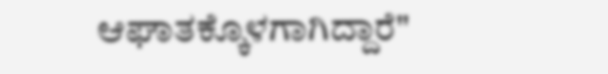ಆಘಾತಕ್ಕೊಳಗಾಗಿದ್ದಾರೆ"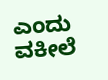ಎಂದು ವಕೀಲೆ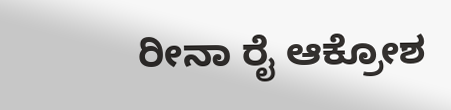ರೀನಾ ರೈ ಆಕ್ರೋಶ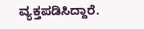ವ್ಯಕ್ತಪಡಿಸಿದ್ದಾರೆ.